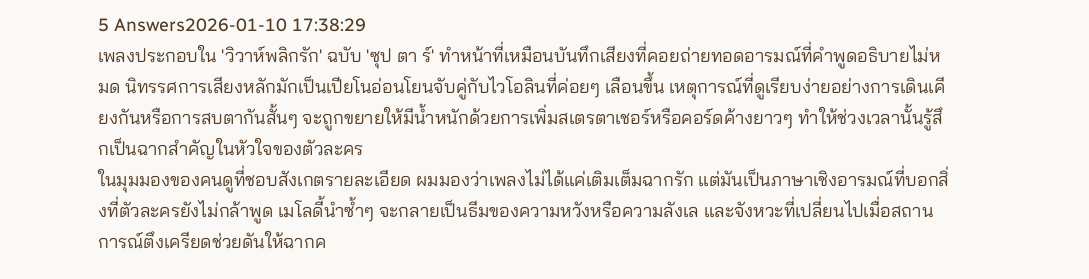5 Answers2026-01-10 17:38:29
เพลงประกอบใน 'วิวาห์พลิกรัก' ฉบับ 'ซุป ตา ร์' ทำหน้าที่เหมือนบันทึกเสียงที่คอยถ่ายทอดอารมณ์ที่คำพูดอธิบายไม่หมด นิทรรศการเสียงหลักมักเป็นเปียโนอ่อนโยนจับคู่กับไวโอลินที่ค่อยๆ เลือนขึ้น เหตุการณ์ที่ดูเรียบง่ายอย่างการเดินเคียงกันหรือการสบตากันสั้นๆ จะถูกขยายให้มีน้ำหนักด้วยการเพิ่มสเตรตาเชอร์หรือคอร์ดค้างยาวๆ ทำให้ช่วงเวลานั้นรู้สึกเป็นฉากสำคัญในหัวใจของตัวละคร
ในมุมมองของคนดูที่ชอบสังเกตรายละเอียด ผมมองว่าเพลงไม่ได้แค่เติมเต็มฉากรัก แต่มันเป็นภาษาเชิงอารมณ์ที่บอกสิ่งที่ตัวละครยังไม่กล้าพูด เมโลดี้นำซ้ำๆ จะกลายเป็นธีมของความหวังหรือความลังเล และจังหวะที่เปลี่ยนไปเมื่อสถานการณ์ตึงเครียดช่วยดันให้ฉากค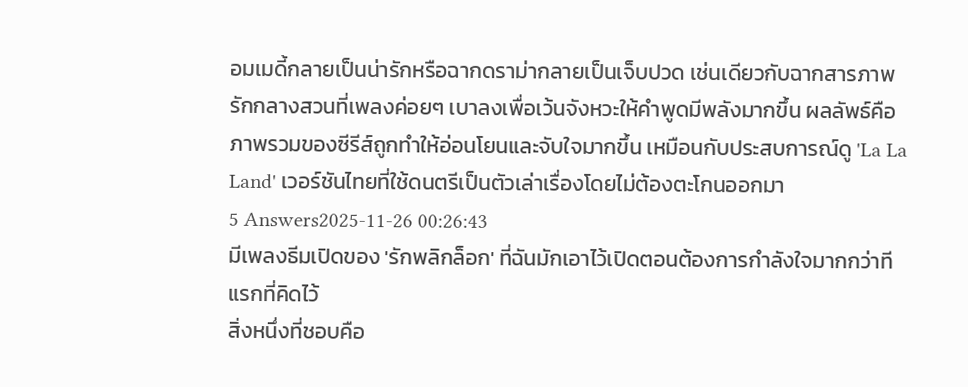อมเมดี้กลายเป็นน่ารักหรือฉากดราม่ากลายเป็นเจ็บปวด เช่นเดียวกับฉากสารภาพรักกลางสวนที่เพลงค่อยๆ เบาลงเพื่อเว้นจังหวะให้คำพูดมีพลังมากขึ้น ผลลัพธ์คือภาพรวมของซีรีส์ถูกทำให้อ่อนโยนและจับใจมากขึ้น เหมือนกับประสบการณ์ดู 'La La Land' เวอร์ชันไทยที่ใช้ดนตรีเป็นตัวเล่าเรื่องโดยไม่ต้องตะโกนออกมา
5 Answers2025-11-26 00:26:43
มีเพลงธีมเปิดของ 'รักพลิกล็อก' ที่ฉันมักเอาไว้เปิดตอนต้องการกำลังใจมากกว่าทีแรกที่คิดไว้
สิ่งหนึ่งที่ชอบคือ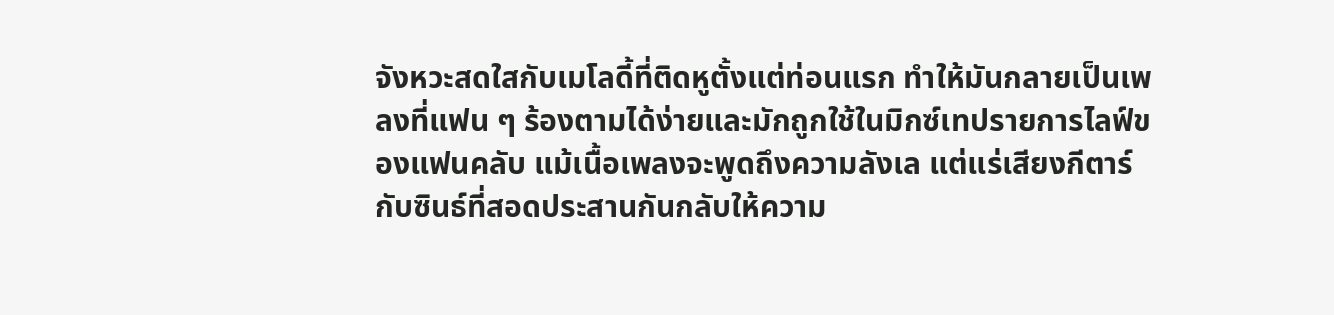จังหวะสดใสกับเมโลดี้ที่ติดหูตั้งแต่ท่อนแรก ทำให้มันกลายเป็นเพลงที่แฟน ๆ ร้องตามได้ง่ายและมักถูกใช้ในมิกซ์เทปรายการไลฟ์ของแฟนคลับ แม้เนื้อเพลงจะพูดถึงความลังเล แต่แร่เสียงกีตาร์กับซินธ์ที่สอดประสานกันกลับให้ความ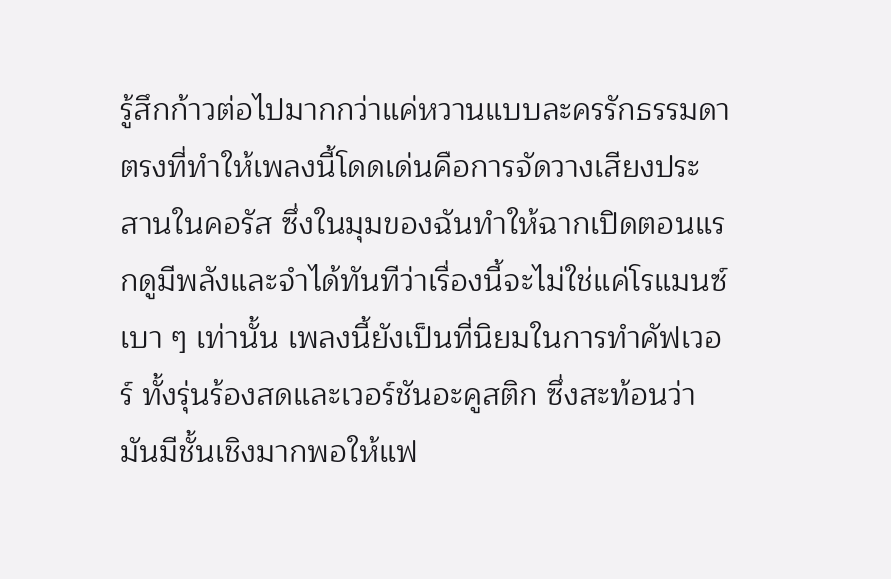รู้สึกก้าวต่อไปมากกว่าแค่หวานแบบละครรักธรรมดา
ตรงที่ทำให้เพลงนี้โดดเด่นคือการจัดวางเสียงประสานในคอรัส ซึ่งในมุมของฉันทำให้ฉากเปิดตอนแรกดูมีพลังและจำได้ทันทีว่าเรื่องนี้จะไม่ใช่แค่โรแมนซ์เบา ๆ เท่านั้น เพลงนี้ยังเป็นที่นิยมในการทำคัฟเวอร์ ทั้งรุ่นร้องสดและเวอร์ชันอะคูสติก ซึ่งสะท้อนว่ามันมีชั้นเชิงมากพอให้แฟ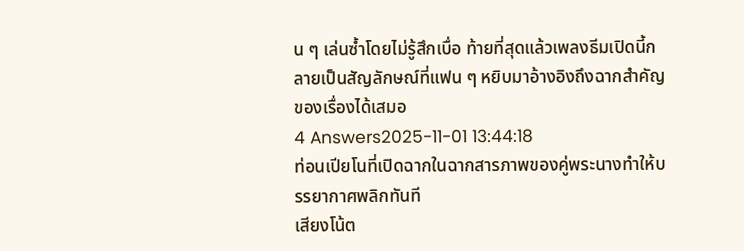น ๆ เล่นซ้ำโดยไม่รู้สึกเบื่อ ท้ายที่สุดแล้วเพลงธีมเปิดนี้กลายเป็นสัญลักษณ์ที่แฟน ๆ หยิบมาอ้างอิงถึงฉากสำคัญของเรื่องได้เสมอ
4 Answers2025-11-01 13:44:18
ท่อนเปียโนที่เปิดฉากในฉากสารภาพของคู่พระนางทำให้บรรยากาศพลิกทันที
เสียงโน้ต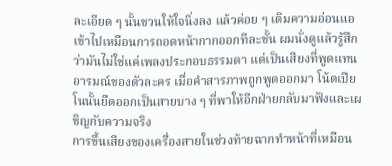ละเอียด ๆ นั้นชวนให้ใจนิ่งลง แล้วค่อย ๆ เติมความอ่อนแอเข้าไปเหมือนการถอดหน้ากากออกทีละชั้น ผมนั่งดูแล้วรู้สึกว่ามันไม่ใช่แค่เพลงประกอบธรรมดา แต่เป็นเสียงที่พูดแทนอารมณ์ของตัวละคร เมื่อคำสารภาพถูกพูดออกมา โน้ตเปียโนนั้นยืดออกเป็นสายบาง ๆ ที่พาให้อีกฝ่ายกลับมาฟังและเผชิญกับความจริง
การขึ้นเสียงของเครื่องสายในช่วงท้ายฉากทำหน้าที่เหมือน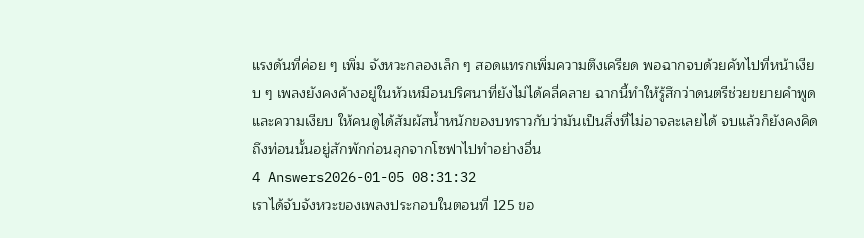แรงดันที่ค่อย ๆ เพิ่ม จังหวะกลองเล็ก ๆ สอดแทรกเพิ่มความตึงเครียด พอฉากจบด้วยคัทไปที่หน้าเงียบ ๆ เพลงยังคงค้างอยู่ในหัวเหมือนปริศนาที่ยังไม่ได้คลี่คลาย ฉากนี้ทำให้รู้สึกว่าดนตรีช่วยขยายคำพูดและความเงียบ ให้คนดูได้สัมผัสน้ำหนักของบทราวกับว่ามันเป็นสิ่งที่ไม่อาจละเลยได้ จบแล้วก็ยังคงคิดถึงท่อนนั้นอยู่สักพักก่อนลุกจากโซฟาไปทำอย่างอื่น
4 Answers2026-01-05 08:31:32
เราได้จับจังหวะของเพลงประกอบในตอนที่ 125 ขอ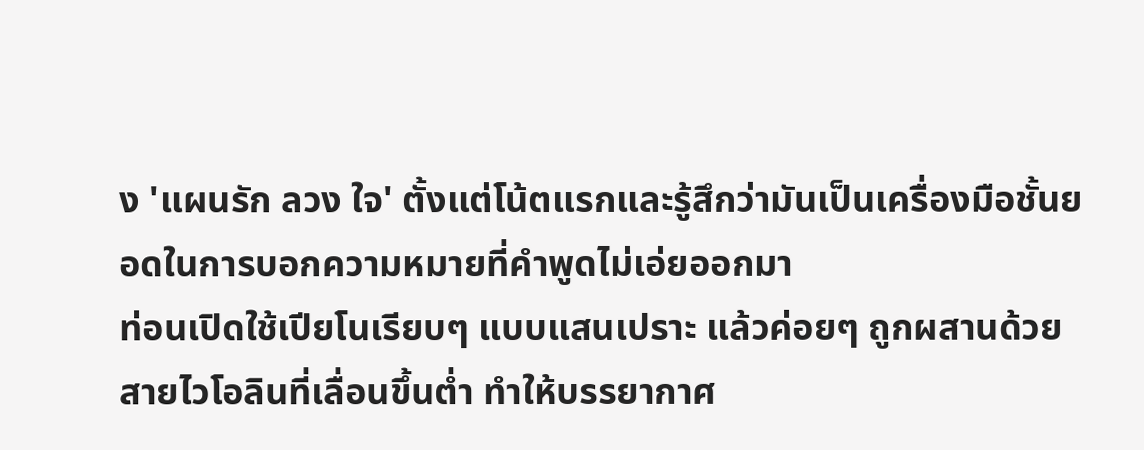ง 'แผนรัก ลวง ใจ' ตั้งแต่โน้ตแรกและรู้สึกว่ามันเป็นเครื่องมือชั้นยอดในการบอกความหมายที่คำพูดไม่เอ่ยออกมา
ท่อนเปิดใช้เปียโนเรียบๆ แบบแสนเปราะ แล้วค่อยๆ ถูกผสานด้วยสายไวโอลินที่เลื่อนขึ้นต่ำ ทำให้บรรยากาศ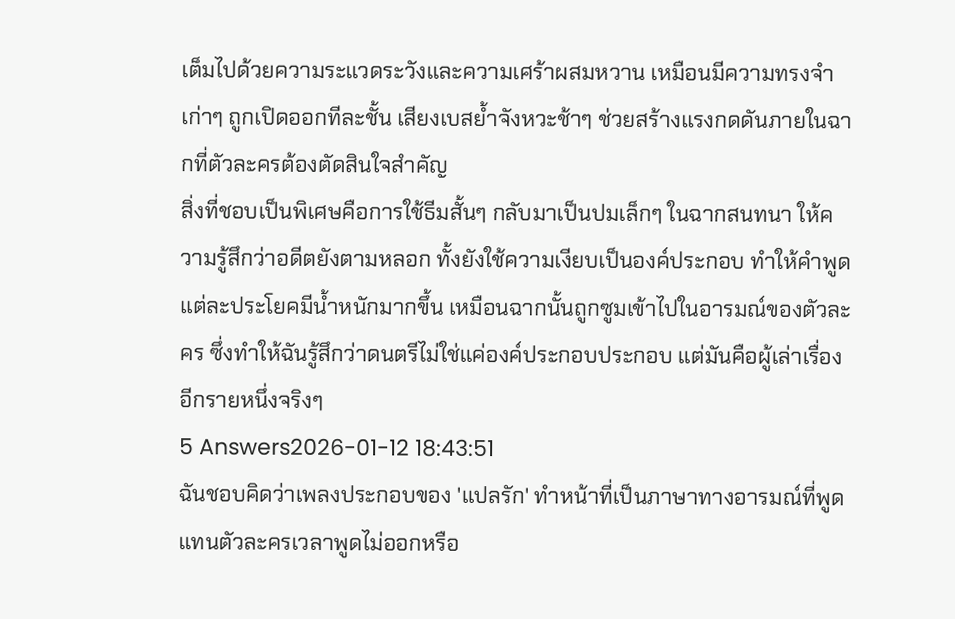เต็มไปด้วยความระแวดระวังและความเศร้าผสมหวาน เหมือนมีความทรงจำเก่าๆ ถูกเปิดออกทีละชั้น เสียงเบสย้ำจังหวะช้าๆ ช่วยสร้างแรงกดดันภายในฉากที่ตัวละครต้องตัดสินใจสำคัญ
สิ่งที่ชอบเป็นพิเศษคือการใช้ธีมสั้นๆ กลับมาเป็นปมเล็กๆ ในฉากสนทนา ให้ความรู้สึกว่าอดีตยังตามหลอก ทั้งยังใช้ความเงียบเป็นองค์ประกอบ ทำให้คำพูดแต่ละประโยคมีน้ำหนักมากขึ้น เหมือนฉากนั้นถูกซูมเข้าไปในอารมณ์ของตัวละคร ซึ่งทำให้ฉันรู้สึกว่าดนตรีไม่ใช่แค่องค์ประกอบประกอบ แต่มันคือผู้เล่าเรื่องอีกรายหนึ่งจริงๆ
5 Answers2026-01-12 18:43:51
ฉันชอบคิดว่าเพลงประกอบของ 'แปลรัก' ทำหน้าที่เป็นภาษาทางอารมณ์ที่พูดแทนตัวละครเวลาพูดไม่ออกหรือ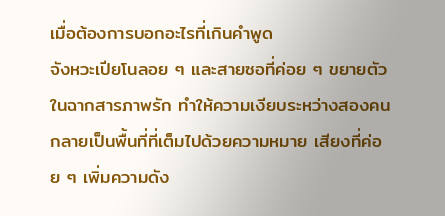เมื่อต้องการบอกอะไรที่เกินคำพูด
จังหวะเปียโนลอย ๆ และสายซอที่ค่อย ๆ ขยายตัวในฉากสารภาพรัก ทำให้ความเงียบระหว่างสองคนกลายเป็นพื้นที่ที่เต็มไปด้วยความหมาย เสียงที่ค่อย ๆ เพิ่มความดัง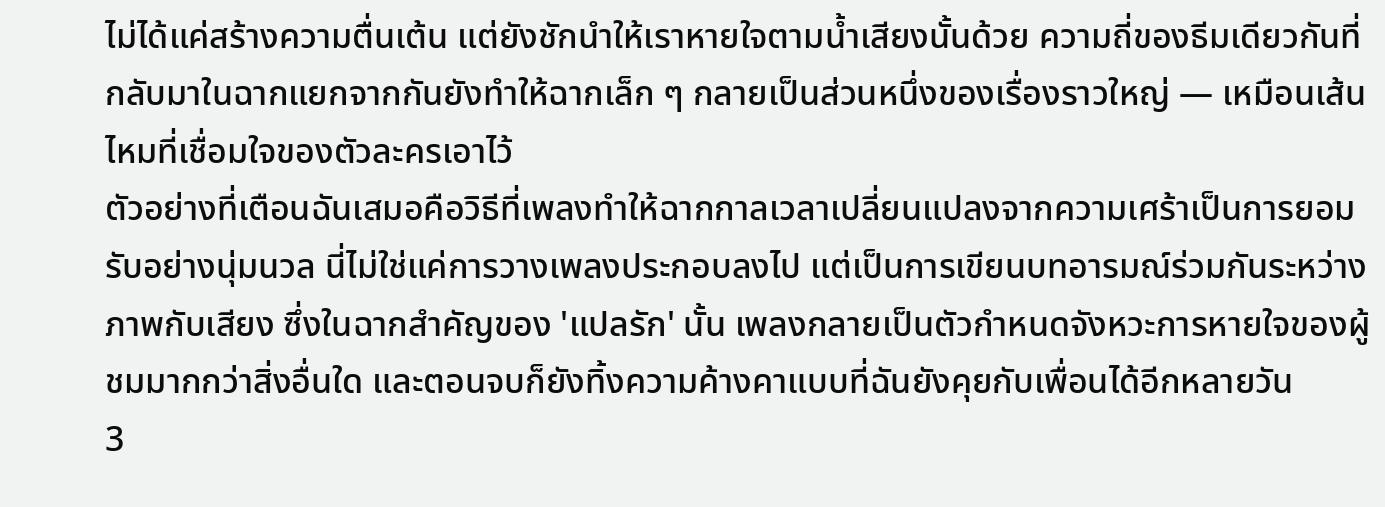ไม่ได้แค่สร้างความตื่นเต้น แต่ยังชักนำให้เราหายใจตามน้ำเสียงนั้นด้วย ความถี่ของธีมเดียวกันที่กลับมาในฉากแยกจากกันยังทำให้ฉากเล็ก ๆ กลายเป็นส่วนหนึ่งของเรื่องราวใหญ่ — เหมือนเส้นไหมที่เชื่อมใจของตัวละครเอาไว้
ตัวอย่างที่เตือนฉันเสมอคือวิธีที่เพลงทำให้ฉากกาลเวลาเปลี่ยนแปลงจากความเศร้าเป็นการยอมรับอย่างนุ่มนวล นี่ไม่ใช่แค่การวางเพลงประกอบลงไป แต่เป็นการเขียนบทอารมณ์ร่วมกันระหว่างภาพกับเสียง ซึ่งในฉากสำคัญของ 'แปลรัก' นั้น เพลงกลายเป็นตัวกำหนดจังหวะการหายใจของผู้ชมมากกว่าสิ่งอื่นใด และตอนจบก็ยังทิ้งความค้างคาแบบที่ฉันยังคุยกับเพื่อนได้อีกหลายวัน
3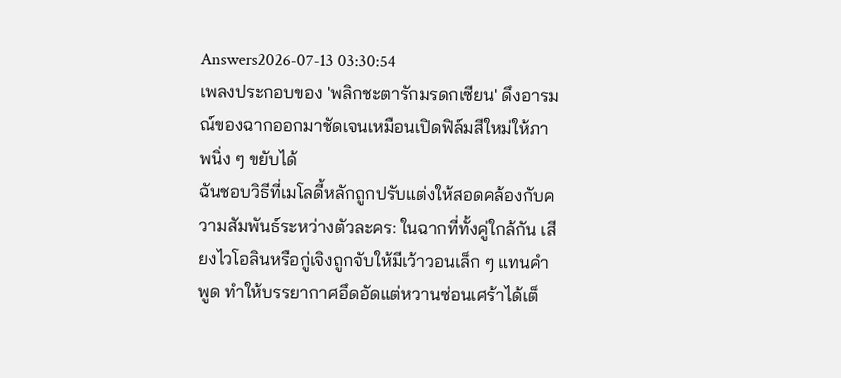Answers2026-07-13 03:30:54
เพลงประกอบของ 'พลิกชะตารักมรดกเซียน' ดึงอารมณ์ของฉากออกมาชัดเจนเหมือนเปิดฟิล์มสีใหม่ให้ภาพนิ่ง ๆ ขยับได้
ฉันชอบวิธีที่เมโลดี้หลักถูกปรับแต่งให้สอดคล้องกับความสัมพันธ์ระหว่างตัวละคร: ในฉากที่ทั้งคู่ใกล้กัน เสียงไวโอลินหรือกู่เจิงถูกจับให้มีเว้าวอนเล็ก ๆ แทนคำพูด ทำให้บรรยากาศอึดอัดแต่หวานซ่อนเศร้าได้เต็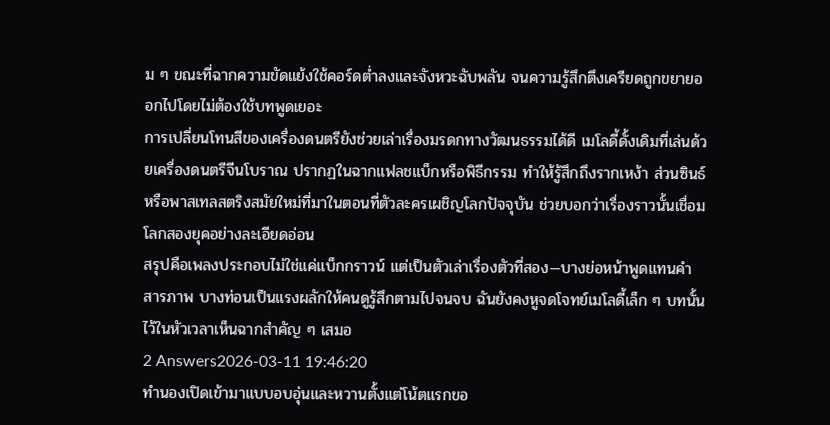ม ๆ ขณะที่ฉากความขัดแย้งใช้คอร์ดต่ำลงและจังหวะฉับพลัน จนความรู้สึกตึงเครียดถูกขยายออกไปโดยไม่ต้องใช้บทพูดเยอะ
การเปลี่ยนโทนสีของเครื่องดนตรียังช่วยเล่าเรื่องมรดกทางวัฒนธรรมได้ดี เมโลดี้ดั้งเดิมที่เล่นด้วยเครื่องดนตรีจีนโบราณ ปรากฏในฉากแฟลชแบ็กหรือพิธีกรรม ทำให้รู้สึกถึงรากเหง้า ส่วนซินธ์หรือพาสเทลสตริงสมัยใหม่ที่มาในตอนที่ตัวละครเผชิญโลกปัจจุบัน ช่วยบอกว่าเรื่องราวนั้นเชื่อมโลกสองยุคอย่างละเอียดอ่อน
สรุปคือเพลงประกอบไม่ใช่แค่แบ็กกราวน์ แต่เป็นตัวเล่าเรื่องตัวที่สอง—บางย่อหน้าพูดแทนคำสารภาพ บางท่อนเป็นแรงผลักให้คนดูรู้สึกตามไปจนจบ ฉันยังคงหูจดโจทย์เมโลดี้เล็ก ๆ บทนั้นไว้ในหัวเวลาเห็นฉากสำคัญ ๆ เสมอ
2 Answers2026-03-11 19:46:20
ทำนองเปิดเข้ามาแบบอบอุ่นและหวานตั้งแต่โน้ตแรกขอ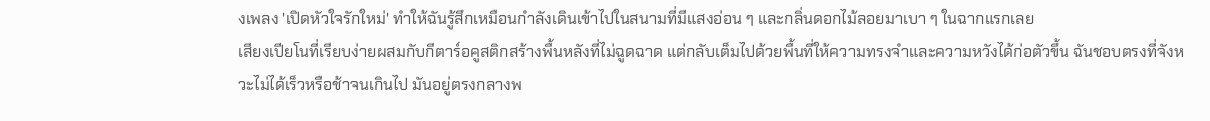งเพลง 'เปิดหัวใจรักใหม่' ทำให้ฉันรู้สึกเหมือนกำลังเดินเข้าไปในสนามที่มีแสงอ่อน ๆ และกลิ่นดอกไม้ลอยมาเบา ๆ ในฉากแรกเลย
เสียงเปียโนที่เรียบง่ายผสมกับกีตาร์อคูสติกสร้างพื้นหลังที่ไม่ฉูดฉาด แต่กลับเต็มไปด้วยพื้นที่ให้ความทรงจำและความหวังได้ก่อตัวขึ้น ฉันชอบตรงที่จังหวะไม่ได้เร็วหรือช้าจนเกินไป มันอยู่ตรงกลางพ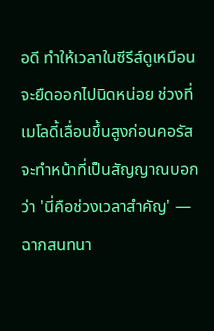อดี ทำให้เวลาในซีรีส์ดูเหมือนจะยืดออกไปนิดหน่อย ช่วงที่เมโลดี้เลื่อนขึ้นสูงก่อนคอรัสจะทำหน้าที่เป็นสัญญาณบอกว่า 'นี่คือช่วงเวลาสำคัญ' — ฉากสนทนา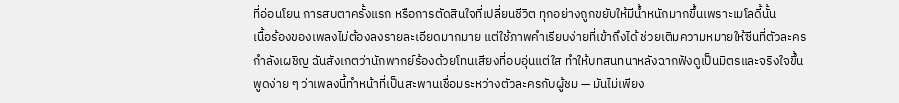ที่อ่อนโยน การสบตาครั้งแรก หรือการตัดสินใจที่เปลี่ยนชีวิต ทุกอย่างถูกขยับให้มีน้ำหนักมากขึ้นเพราะเมโลดี้นั้น
เนื้อร้องของเพลงไม่ต้องลงรายละเอียดมากมาย แต่ใช้ภาพคำเรียบง่ายที่เข้าถึงได้ ช่วยเติมความหมายให้ซีนที่ตัวละครกำลังเผชิญ ฉันสังเกตว่านักพากย์ร้องด้วยโทนเสียงที่อบอุ่นแต่ใส ทำให้บทสนทนาหลังฉากฟังดูเป็นมิตรและจริงใจขึ้น พูดง่าย ๆ ว่าเพลงนี้ทำหน้าที่เป็นสะพานเชื่อมระหว่างตัวละครกับผู้ชม — มันไม่เพียง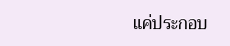แค่ประกอบ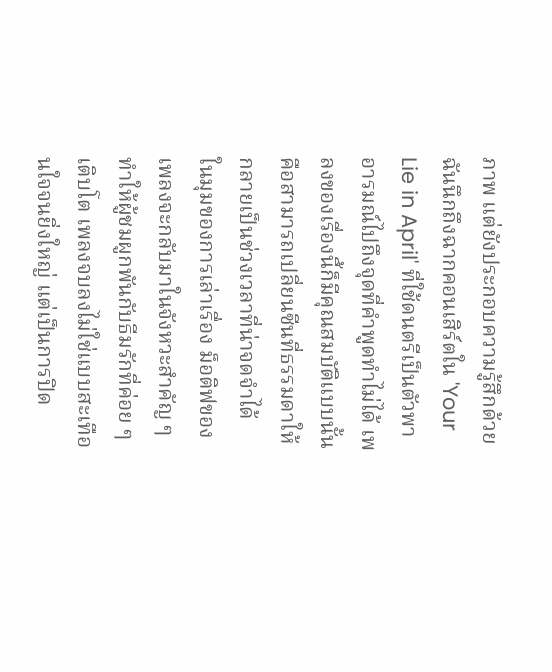ภาพ แต่ยังประกอบความรู้สึกด้วย ฉันนึกถึงฉากคอนเสิร์ตใน 'Your Lie in April' ที่ใช้ดนตรีเป็นตัวพาอารมณ์ไปถึงจุดที่คำพูดทำไม่ได้ เพลงของเรื่องนี้ก็มีคุณสมบัติแบบนั้น คือสามารถเปลี่ยนซีนที่ธรรมดาให้กลายเป็นช่วงเวลาที่น่าจดจำได้
ในมุมของการเล่าเรื่อง ม็อติฟของเพลงจะกลับมาในจังหวะสำคัญ ๆ ทำให้ผู้ชมผูกพันกับธีมรักที่ค่อย ๆ เติบโต เพลงจบลงไม่ใช่แบบสะเทือนใจจนยิ่งใหญ่ แต่เป็นการปิด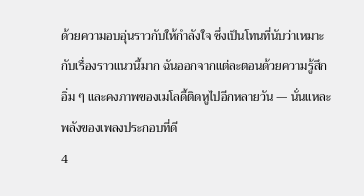ด้วยความอบอุ่นราวกับให้กำลังใจ ซึ่งเป็นโทนที่นับว่าเหมาะกับเรื่องราวแนวนี้มาก ฉันออกจากแต่ละตอนด้วยความรู้สึกอิ่ม ๆ และคงภาพของเมโลดี้ติดหูไปอีกหลายวัน — นั่นแหละพลังของเพลงประกอบที่ดี
4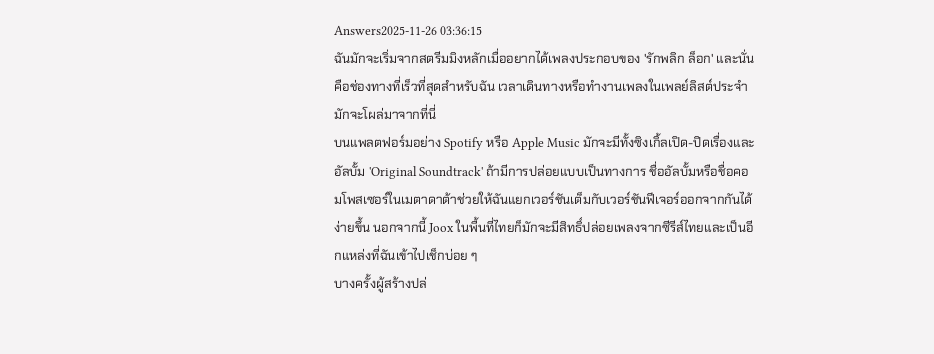Answers2025-11-26 03:36:15
ฉันมักจะเริ่มจากสตรีมมิงหลักเมื่ออยากได้เพลงประกอบของ 'รักพลิก ล็อก' และนั่นคือช่องทางที่เร็วที่สุดสำหรับฉัน เวลาเดินทางหรือทำงานเพลงในเพลย์ลิสต์ประจำมักจะโผล่มาจากที่นี่
บนแพลตฟอร์มอย่าง Spotify หรือ Apple Music มักจะมีทั้งซิงเกิ้ลเปิด-ปิดเรื่องและอัลบั้ม 'Original Soundtrack' ถ้ามีการปล่อยแบบเป็นทางการ ชื่ออัลบั้มหรือชื่อคอมโพสเซอร์ในเมตาดาต้าช่วยให้ฉันแยกเวอร์ชันเต็มกับเวอร์ชันฟีเจอร์ออกจากกันได้ง่ายขึ้น นอกจากนี้ Joox ในพื้นที่ไทยก็มักจะมีสิทธิ์ปล่อยเพลงจากซีรีส์ไทยและเป็นอีกแหล่งที่ฉันเข้าไปเช็กบ่อย ๆ
บางครั้งผู้สร้างปล่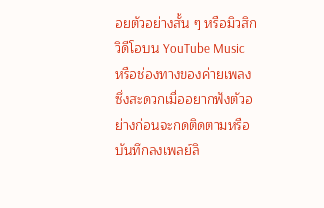อยตัวอย่างสั้น ๆ หรือมิวสิกวิดีโอบน YouTube Music หรือช่องทางของค่ายเพลง ซึ่งสะดวกเมื่ออยากฟังตัวอย่างก่อนจะกดติดตามหรือบันทึกลงเพลย์ลิ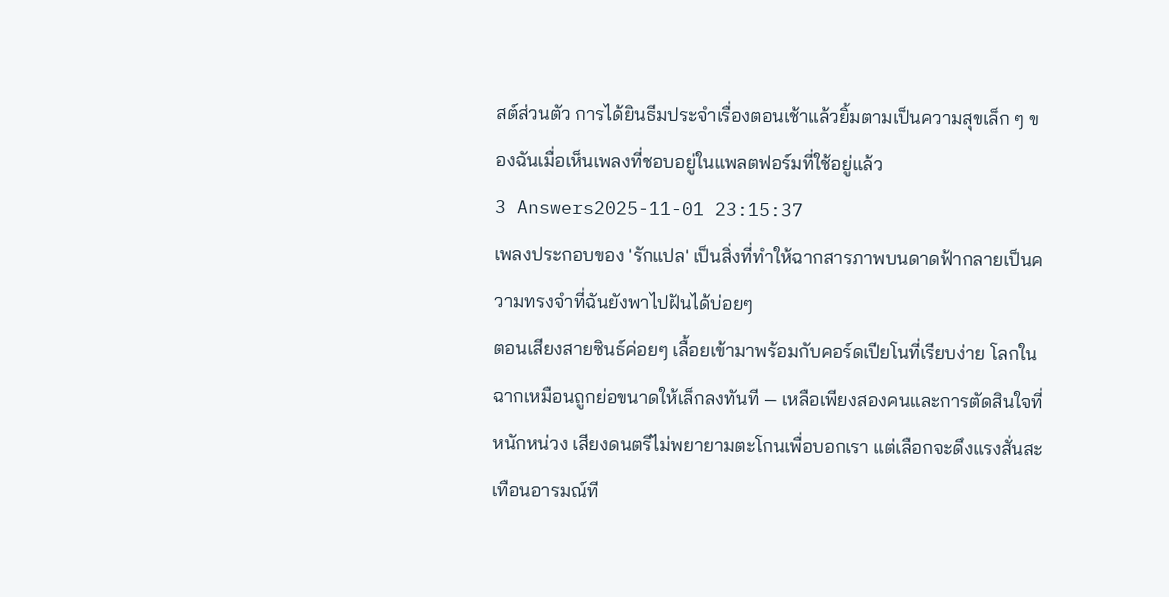สต์ส่วนตัว การได้ยินธีมประจำเรื่องตอนเช้าแล้วยิ้มตามเป็นความสุขเล็ก ๆ ของฉันเมื่อเห็นเพลงที่ชอบอยู่ในแพลตฟอร์มที่ใช้อยู่แล้ว
3 Answers2025-11-01 23:15:37
เพลงประกอบของ 'รักแปล' เป็นสิ่งที่ทำให้ฉากสารภาพบนดาดฟ้ากลายเป็นความทรงจำที่ฉันยังพาไปฝันได้บ่อยๆ
ตอนเสียงสายซินธ์ค่อยๆ เลื้อยเข้ามาพร้อมกับคอร์ดเปียโนที่เรียบง่าย โลกในฉากเหมือนถูกย่อขนาดให้เล็กลงทันที — เหลือเพียงสองคนและการตัดสินใจที่หนักหน่วง เสียงดนตรีไม่พยายามตะโกนเพื่อบอกเรา แต่เลือกจะดึงแรงสั่นสะเทือนอารมณ์ที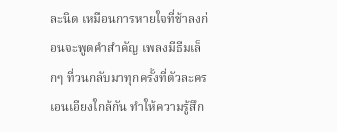ละนิด เหมือนการหายใจที่ช้าลงก่อนจะพูดคำสำคัญ เพลงมีธีมเล็กๆ ที่วนกลับมาทุกครั้งที่ตัวละครเอนเอียงใกล้กัน ทำให้ความรู้สึก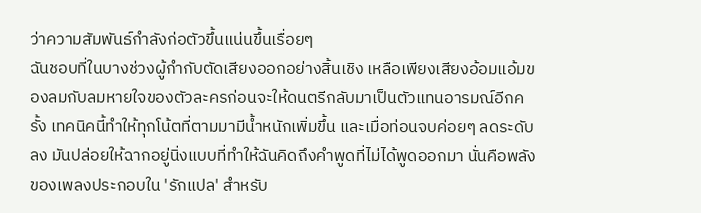ว่าความสัมพันธ์กำลังก่อตัวขึ้นแน่นขึ้นเรื่อยๆ
ฉันชอบที่ในบางช่วงผู้กำกับตัดเสียงออกอย่างสิ้นเชิง เหลือเพียงเสียงอ้อมแอ้มของลมกับลมหายใจของตัวละครก่อนจะให้ดนตรีกลับมาเป็นตัวแทนอารมณ์อีกครั้ง เทคนิคนี้ทำให้ทุกโน้ตที่ตามมามีน้ำหนักเพิ่มขึ้น และเมื่อท่อนจบค่อยๆ ลดระดับลง มันปล่อยให้ฉากอยู่นิ่งแบบที่ทำให้ฉันคิดถึงคำพูดที่ไม่ได้พูดออกมา นั่นคือพลังของเพลงประกอบใน 'รักแปล' สำหรับ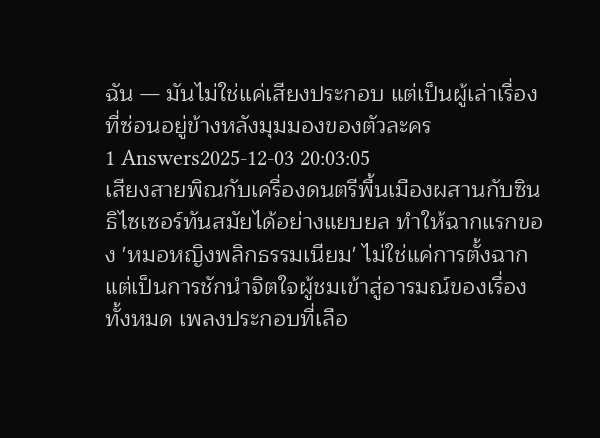ฉัน — มันไม่ใช่แค่เสียงประกอบ แต่เป็นผู้เล่าเรื่องที่ซ่อนอยู่ข้างหลังมุมมองของตัวละคร
1 Answers2025-12-03 20:03:05
เสียงสายพิณกับเครื่องดนตรีพื้นเมืองผสานกับซินธิไซเซอร์ทันสมัยได้อย่างแยบยล ทำให้ฉากแรกของ 'หมอหญิงพลิกธรรมเนียม' ไม่ใช่แค่การตั้งฉาก แต่เป็นการชักนำจิตใจผู้ชมเข้าสู่อารมณ์ของเรื่องทั้งหมด เพลงประกอบที่เลือ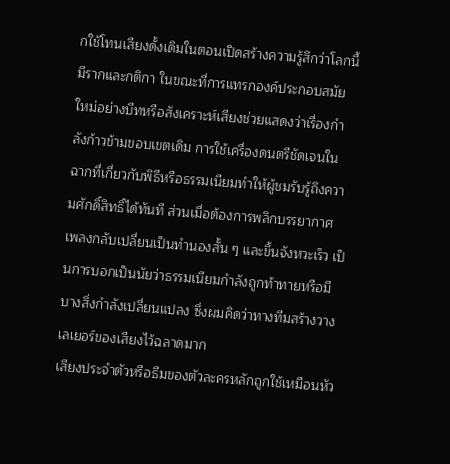กใช้โทนเสียงดั้งเดิมในตอนเปิดสร้างความรู้สึกว่าโลกนี้มีรากและกติกา ในขณะที่การแทรกองค์ประกอบสมัยใหม่อย่างบีทหรือสังเคราะห์เสียงช่วยแสดงว่าเรื่องกำลังก้าวข้ามขอบเขตเดิม การใช้เครื่องดนตรีชัดเจนในฉากที่เกี่ยวกับพิธีหรือธรรมเนียมทำให้ผู้ชมรับรู้ถึงความศักดิ์สิทธิ์ได้ทันที ส่วนเมื่อต้องการพลิกบรรยากาศ เพลงกลับเปลี่ยนเป็นทำนองสั้น ๆ และขึ้นจังหวะเร็ว เป็นการบอกเป็นนัยว่าธรรมเนียมกำลังถูกท้าทายหรือมีบางสิ่งกำลังเปลี่ยนแปลง ซึ่งผมคิดว่าทางทีมสร้างวางเลเยอร์ของเสียงไว้ฉลาดมาก
เสียงประจำตัวหรือธีมของตัวละครหลักถูกใช้เหมือนหัว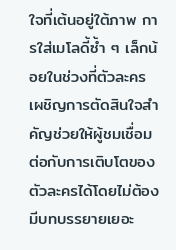ใจที่เต้นอยู่ใต้ภาพ การใส่เมโลดี้ซ้ำ ๆ เล็กน้อยในช่วงที่ตัวละครเผชิญการตัดสินใจสำคัญช่วยให้ผู้ชมเชื่อมต่อกับการเติบโตของตัวละครได้โดยไม่ต้องมีบทบรรยายเยอะ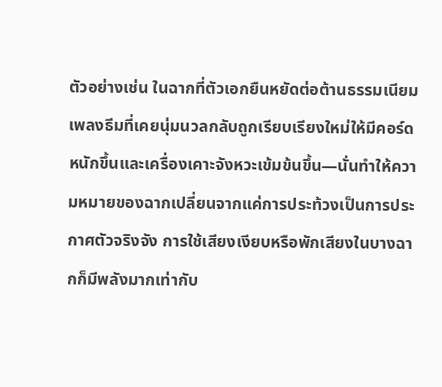ตัวอย่างเช่น ในฉากที่ตัวเอกยืนหยัดต่อต้านธรรมเนียม เพลงธีมที่เคยนุ่มนวลกลับถูกเรียบเรียงใหม่ให้มีคอร์ดหนักขึ้นและเครื่องเคาะจังหวะเข้มข้นขึ้น—นั่นทำให้ความหมายของฉากเปลี่ยนจากแค่การประท้วงเป็นการประกาศตัวจริงจัง การใช้เสียงเงียบหรือพักเสียงในบางฉากก็มีพลังมากเท่ากับ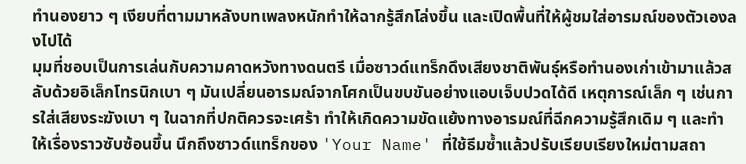ทำนองยาว ๆ เงียบที่ตามมาหลังบทเพลงหนักทำให้ฉากรู้สึกโล่งขึ้น และเปิดพื้นที่ให้ผู้ชมใส่อารมณ์ของตัวเองลงไปได้
มุมที่ชอบเป็นการเล่นกับความคาดหวังทางดนตรี เมื่อซาวด์แทร็กดึงเสียงชาติพันธุ์หรือทำนองเก่าเข้ามาแล้วสลับด้วยอิเล็กโทรนิกเบา ๆ มันเปลี่ยนอารมณ์จากโศกเป็นขบขันอย่างแอบเจ็บปวดได้ดี เหตุการณ์เล็ก ๆ เช่นการใส่เสียงระฆังเบา ๆ ในฉากที่ปกติควรจะเศร้า ทำให้เกิดความขัดแย้งทางอารมณ์ที่ฉีกความรู้สึกเดิม ๆ และทำให้เรื่องราวซับซ้อนขึ้น นึกถึงซาวด์แทร็กของ 'Your Name' ที่ใช้ธีมซ้ำแล้วปรับเรียบเรียงใหม่ตามสถา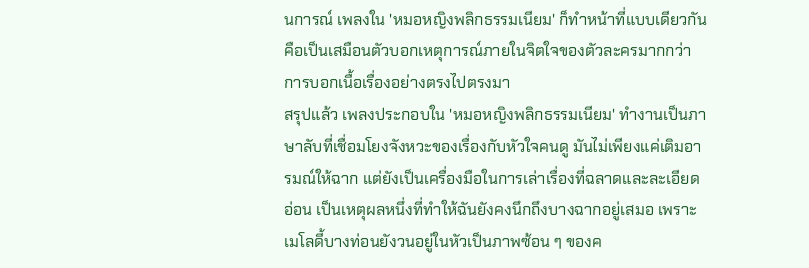นการณ์ เพลงใน 'หมอหญิงพลิกธรรมเนียม' ก็ทำหน้าที่แบบเดียวกัน คือเป็นเสมือนตัวบอกเหตุการณ์ภายในจิตใจของตัวละครมากกว่าการบอกเนื้อเรื่องอย่างตรงไปตรงมา
สรุปแล้ว เพลงประกอบใน 'หมอหญิงพลิกธรรมเนียม' ทำงานเป็นภาษาลับที่เชื่อมโยงจังหวะของเรื่องกับหัวใจคนดู มันไม่เพียงแค่เติมอารมณ์ให้ฉาก แต่ยังเป็นเครื่องมือในการเล่าเรื่องที่ฉลาดและละเอียดอ่อน เป็นเหตุผลหนึ่งที่ทำให้ฉันยังคงนึกถึงบางฉากอยู่เสมอ เพราะเมโลดี้บางท่อนยังวนอยู่ในหัวเป็นภาพซ้อน ๆ ของค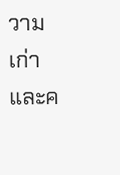วามเก่าและค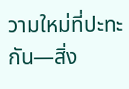วามใหม่ที่ปะทะกัน—สิ่ง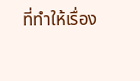ที่ทำให้เรื่อง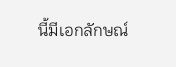นี้มีเอกลักษณ์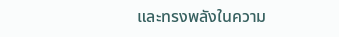และทรงพลังในความ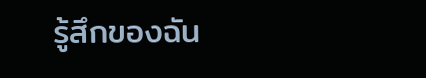รู้สึกของฉัน